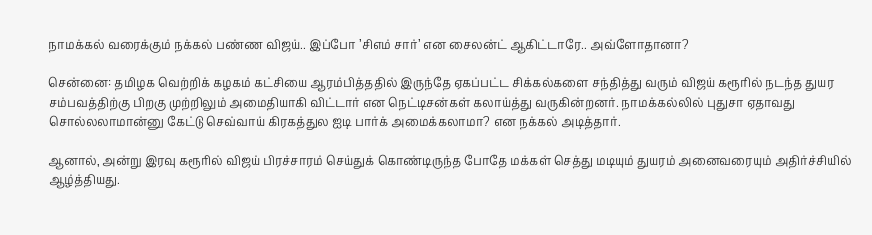நாமக்கல் வரைக்கும் நக்கல் பண்ண விஜய்.. இப்போ ’சிஎம் சார்’ என சைலன்ட் ஆகிட்டாரே.. அவ்ளோதானா?

சென்னை: தமிழக வெற்றிக் கழகம் கட்சியை ஆரம்பித்ததில் இருந்தே ஏகப்பட்ட சிக்கல்களை சந்தித்து வரும் விஜய் கரூரில் நடந்த துயர சம்பவத்திற்கு பிறகு முற்றிலும் அமைதியாகி விட்டார் என நெட்டிசன்கள் கலாய்த்து வருகின்றனர். நாமக்கல்லில் புதுசா ஏதாவது சொல்லலாமான்னு கேட்டு செவ்வாய் கிரகத்துல ஐடி பார்க் அமைக்கலாமா? என நக்கல் அடித்தார்.

ஆனால், அன்று இரவு கரூரில் விஜய் பிரச்சாரம் செய்துக் கொண்டிருந்த போதே மக்கள் செத்து மடியும் துயரம் அனைவரையும் அதிர்ச்சியில் ஆழ்த்தியது.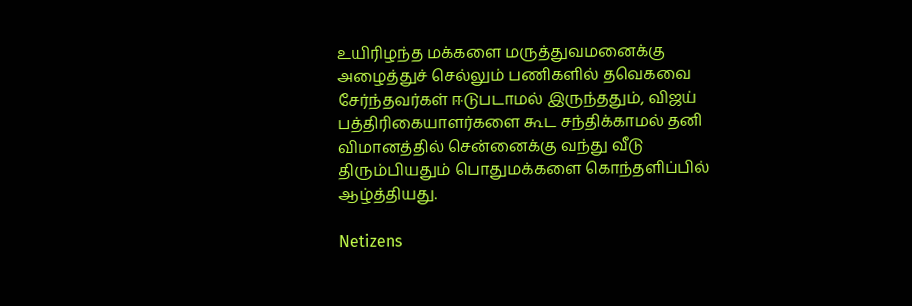உயிரிழந்த மக்களை மருத்துவமனைக்கு அழைத்துச் செல்லும் பணிகளில் தவெகவை சேர்ந்தவர்கள் ஈடுபடாமல் இருந்ததும், விஜய் பத்திரிகையாளர்களை கூட சந்திக்காமல் தனி விமானத்தில் சென்னைக்கு வந்து வீடு திரும்பியதும் பொதுமக்களை கொந்தளிப்பில் ஆழ்த்தியது.

Netizens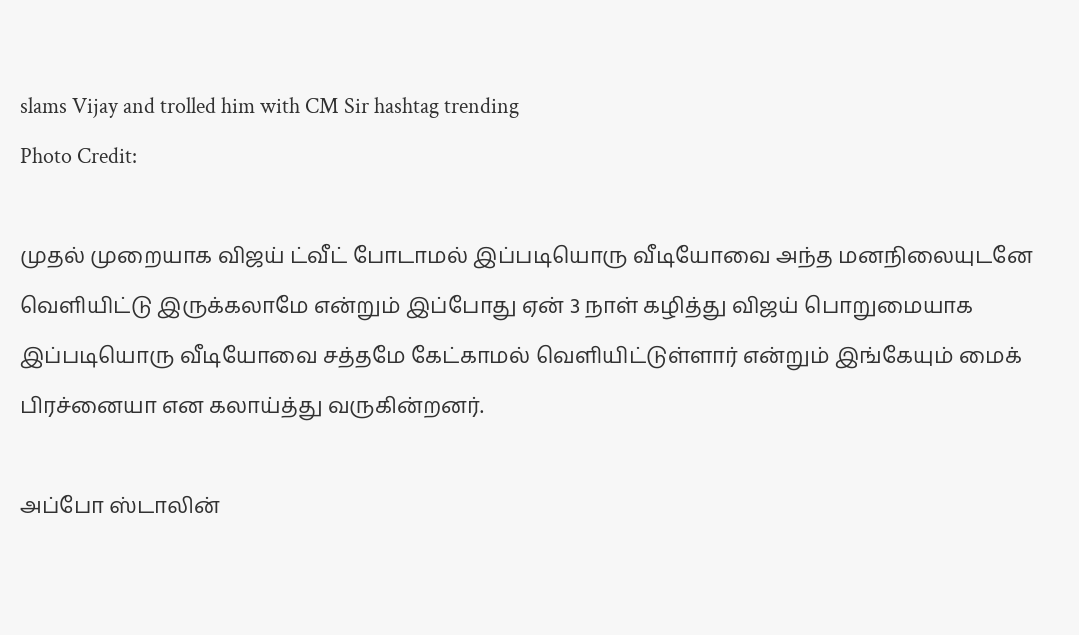slams Vijay and trolled him with CM Sir hashtag trending
Photo Credit:

முதல் முறையாக விஜய் ட்வீட் போடாமல் இப்படியொரு வீடியோவை அந்த மனநிலையுடனே வெளியிட்டு இருக்கலாமே என்றும் இப்போது ஏன் 3 நாள் கழித்து விஜய் பொறுமையாக இப்படியொரு வீடியோவை சத்தமே கேட்காமல் வெளியிட்டுள்ளார் என்றும் இங்கேயும் மைக் பிரச்னையா என கலாய்த்து வருகின்றனர்.

அப்போ ஸ்டாலின்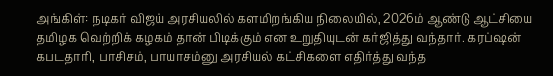அங்கிள்: நடிகர் விஜய் அரசியலில் களமிறங்கிய நிலையில், 2026ம் ஆண்டு ஆட்சியை தமிழக வெற்றிக் கழகம் தான் பிடிக்கும் என உறுதியுடன் கர்ஜித்து வந்தார். கரப்ஷன் கபடதாரி, பாசிசம், பாயாசம்னு அரசியல் கட்சிகளை எதிர்த்து வந்த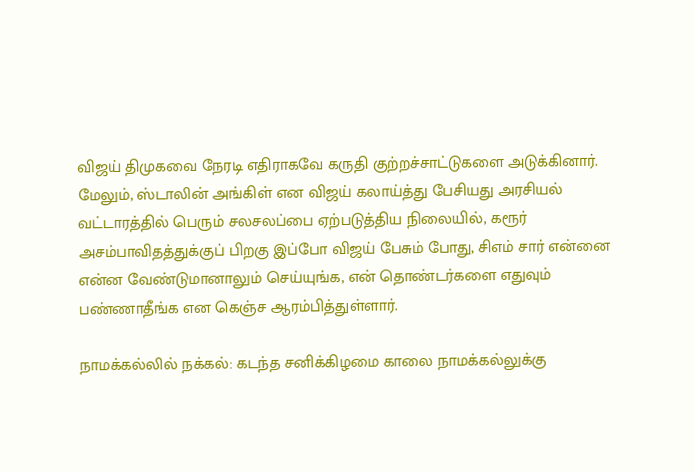விஜய் திமுகவை நேரடி எதிராகவே கருதி குற்றச்சாட்டுகளை அடுக்கினார். மேலும், ஸ்டாலின் அங்கிள் என விஜய் கலாய்த்து பேசியது அரசியல் வட்டாரத்தில் பெரும் சலசலப்பை ஏற்படுத்திய நிலையில், கரூர் அசம்பாவிதத்துக்குப் பிறகு இப்போ விஜய் பேசும் போது, சிஎம் சார் என்னை என்ன வேண்டுமானாலும் செய்யுங்க, என் தொண்டர்களை எதுவும் பண்ணாதீங்க என கெஞ்ச ஆரம்பித்துள்ளார்.

நாமக்கல்லில் நக்கல்: கடந்த சனிக்கிழமை காலை நாமக்கல்லுக்கு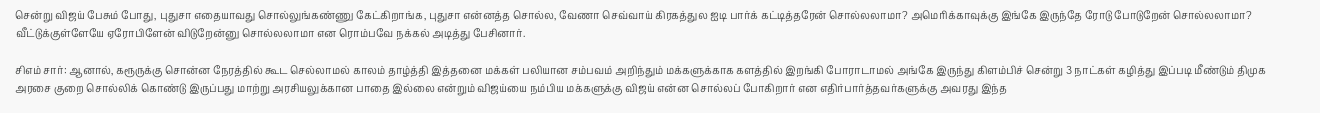சென்று விஜய் பேசும் போது, புதுசா எதையாவது சொல்லுங்கண்ணு கேட்கிறாங்க, புதுசா என்னத்த சொல்ல, வேணா செவ்வாய் கிரகத்துல ஐடி பார்க் கட்டித்தரேன் சொல்லலாமா? அமெரிக்காவுக்கு இங்கே இருந்தே ரோடு போடுறேன் சொல்லலாமா? வீட்டுக்குள்ளேயே ஏரோபிளேன் விடுறேன்னு சொல்லலாமா என ரொம்பவே நக்கல் அடித்து பேசினார்.

சிஎம் சார்: ஆனால், கரூருக்கு சொன்ன நேரத்தில் கூட செல்லாமல் காலம் தாழ்த்தி இத்தனை மக்கள் பலியான சம்பவம் அறிந்தும் மக்களுக்காக களத்தில் இறங்கி போராடாமல் அங்கே இருந்து கிளம்பிச் சென்று 3 நாட்கள் கழித்து இப்படி மீண்டும் திமுக அரசை குறை சொல்லிக் கொண்டு இருப்பது மாற்று அரசியலுக்கான பாதை இல்லை என்றும் விஜய்யை நம்பிய மக்களுக்கு விஜய் என்ன சொல்லப் போகிறார் என எதிர்பார்த்தவர்களுக்கு அவரது இந்த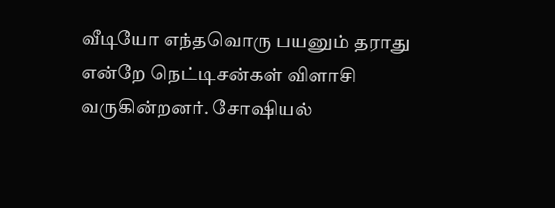வீடியோ எந்தவொரு பயனும் தராது என்றே நெட்டிசன்கள் விளாசி வருகின்றனர். சோஷியல்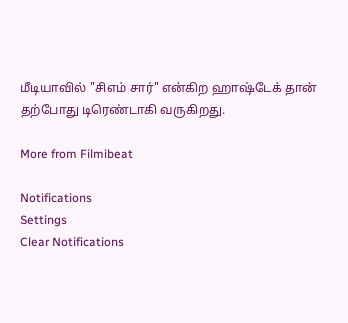மீடியாவில் "சிஎம் சார்" என்கிற ஹாஷ்டேக் தான் தற்போது டிரெண்டாகி வருகிறது.

More from Filmibeat

Notifications
Settings
Clear Notifications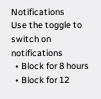Notifications
Use the toggle to switch on notifications
  • Block for 8 hours
  • Block for 12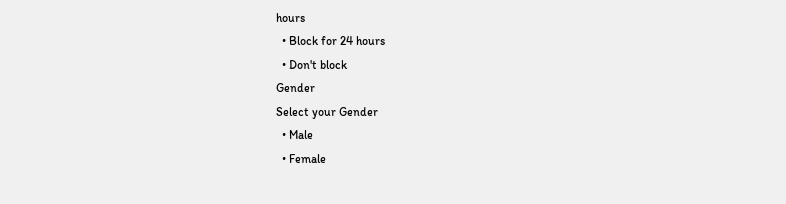hours
  • Block for 24 hours
  • Don't block
Gender
Select your Gender
  • Male
  • Female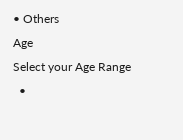• Others
Age
Select your Age Range
  •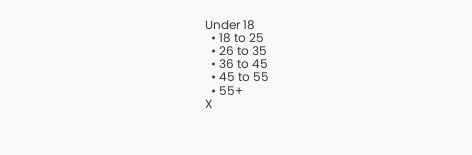Under 18
  • 18 to 25
  • 26 to 35
  • 36 to 45
  • 45 to 55
  • 55+
X